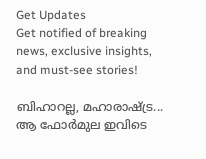Get Updates
Get notified of breaking news, exclusive insights, and must-see stories!

ബിഹാറല്ല, മഹാരാഷ്ട്ര... ആ ഫോര്‍മുല ഇവിടെ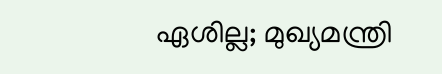ഏശില്ല; മുഖ്യമന്ത്രി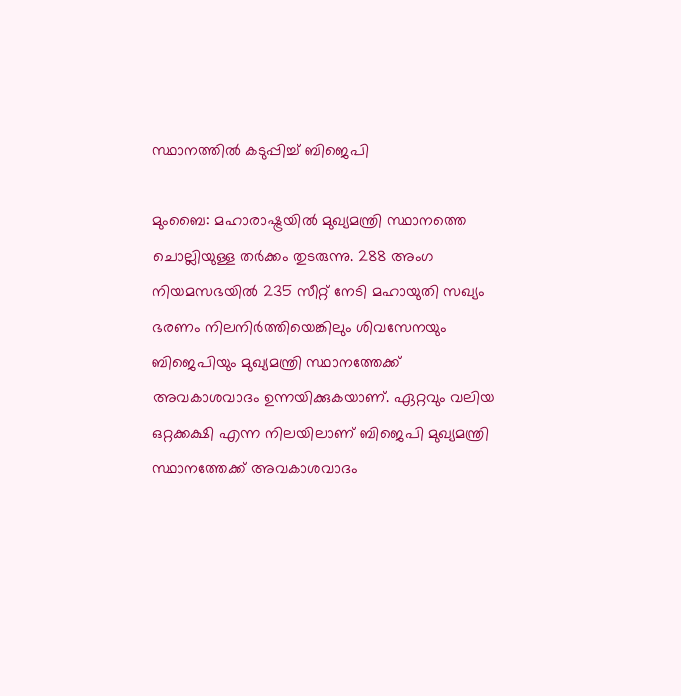സ്ഥാനത്തില്‍ കടുപ്പിച്ച് ബിജെപി

മുംബൈ: മഹാരാഷ്ട്രയില്‍ മുഖ്യമന്ത്രി സ്ഥാനത്തെ ചൊല്ലിയുള്ള തര്‍ക്കം തുടരുന്നു. 288 അംഗ നിയമസഭയില്‍ 235 സീറ്റ് നേടി മഹായുതി സഖ്യം ഭരണം നിലനിര്‍ത്തിയെങ്കിലും ശിവസേനയും ബിജെപിയും മുഖ്യമന്ത്രി സ്ഥാനത്തേക്ക് അവകാശവാദം ഉന്നയിക്കുകയാണ്. ഏറ്റവും വലിയ ഒറ്റക്കക്ഷി എന്ന നിലയിലാണ് ബിജെപി മുഖ്യമന്ത്രി സ്ഥാനത്തേക്ക് അവകാശവാദം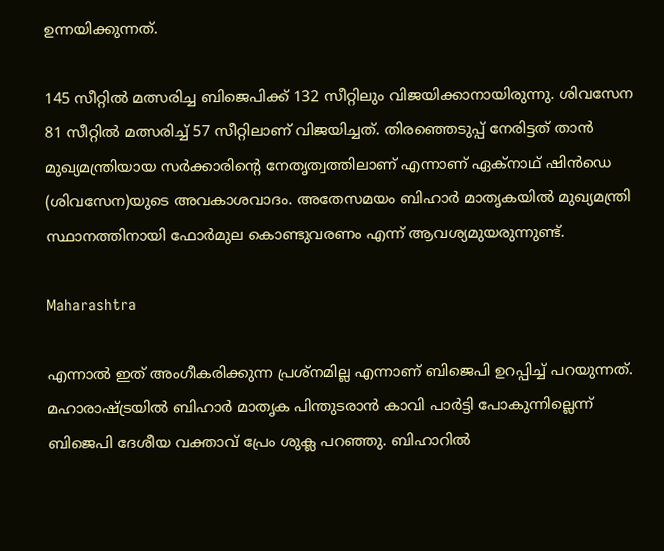ഉന്നയിക്കുന്നത്.

145 സീറ്റില്‍ മത്സരിച്ച ബിജെപിക്ക് 132 സീറ്റിലും വിജയിക്കാനായിരുന്നു. ശിവസേന 81 സീറ്റില്‍ മത്സരിച്ച് 57 സീറ്റിലാണ് വിജയിച്ചത്. തിരഞ്ഞെടുപ്പ് നേരിട്ടത് താന്‍ മുഖ്യമന്ത്രിയായ സര്‍ക്കാരിന്റെ നേതൃത്വത്തിലാണ് എന്നാണ് ഏക്‌നാഥ് ഷിന്‍ഡെ (ശിവസേന)യുടെ അവകാശവാദം. അതേസമയം ബിഹാര്‍ മാതൃകയില്‍ മുഖ്യമന്ത്രി സ്ഥാനത്തിനായി ഫോര്‍മുല കൊണ്ടുവരണം എന്ന് ആവശ്യമുയരുന്നുണ്ട്.

Maharashtra

എന്നാല്‍ ഇത് അംഗീകരിക്കുന്ന പ്രശ്‌നമില്ല എന്നാണ് ബിജെപി ഉറപ്പിച്ച് പറയുന്നത്. മഹാരാഷ്ട്രയില്‍ ബിഹാര്‍ മാതൃക പിന്തുടരാന്‍ കാവി പാര്‍ട്ടി പോകുന്നില്ലെന്ന് ബിജെപി ദേശീയ വക്താവ് പ്രേം ശുക്ല പറഞ്ഞു. ബിഹാറില്‍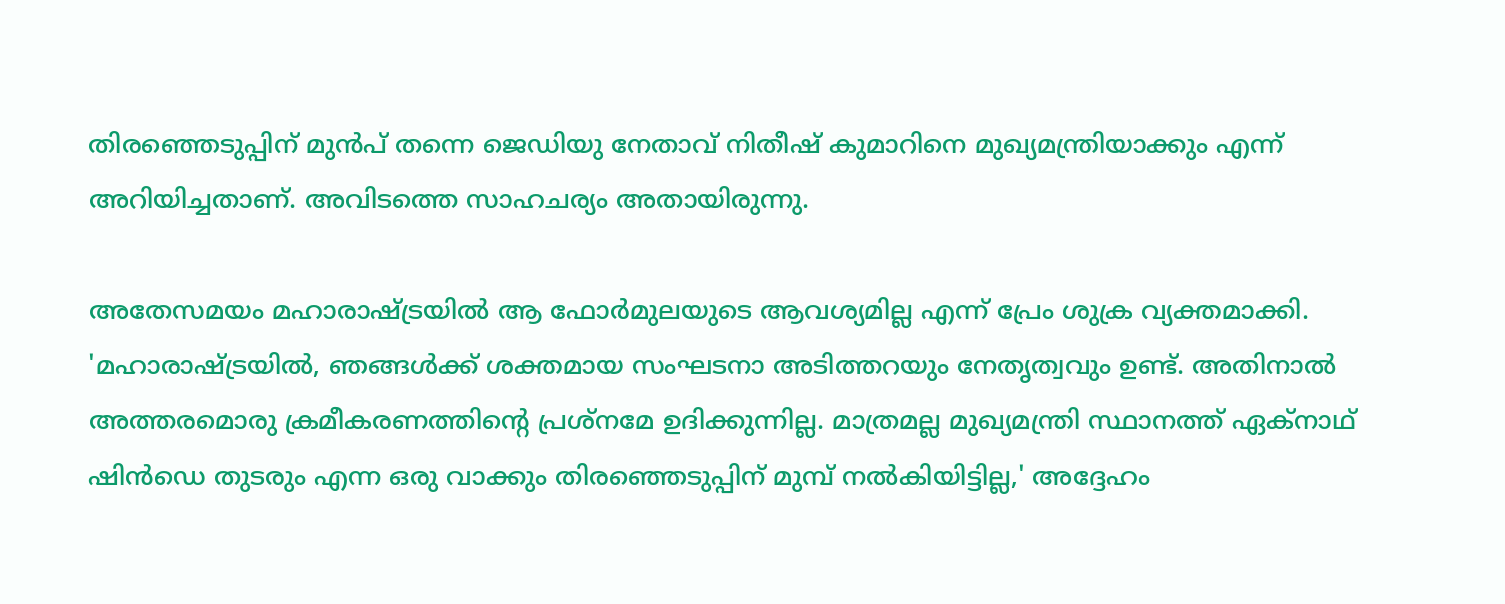തിരഞ്ഞെടുപ്പിന് മുന്‍പ് തന്നെ ജെഡിയു നേതാവ് നിതീഷ് കുമാറിനെ മുഖ്യമന്ത്രിയാക്കും എന്ന് അറിയിച്ചതാണ്. അവിടത്തെ സാഹചര്യം അതായിരുന്നു.

അതേസമയം മഹാരാഷ്ട്രയില്‍ ആ ഫോര്‍മുലയുടെ ആവശ്യമില്ല എന്ന് പ്രേം ശുക്ര വ്യക്തമാക്കി. 'മഹാരാഷ്ട്രയില്‍, ഞങ്ങള്‍ക്ക് ശക്തമായ സംഘടനാ അടിത്തറയും നേതൃത്വവും ഉണ്ട്. അതിനാല്‍ അത്തരമൊരു ക്രമീകരണത്തിന്റെ പ്രശ്‌നമേ ഉദിക്കുന്നില്ല. മാത്രമല്ല മുഖ്യമന്ത്രി സ്ഥാനത്ത് ഏക്‌നാഥ് ഷിന്‍ഡെ തുടരും എന്ന ഒരു വാക്കും തിരഞ്ഞെടുപ്പിന് മുമ്പ് നല്‍കിയിട്ടില്ല,' അദ്ദേഹം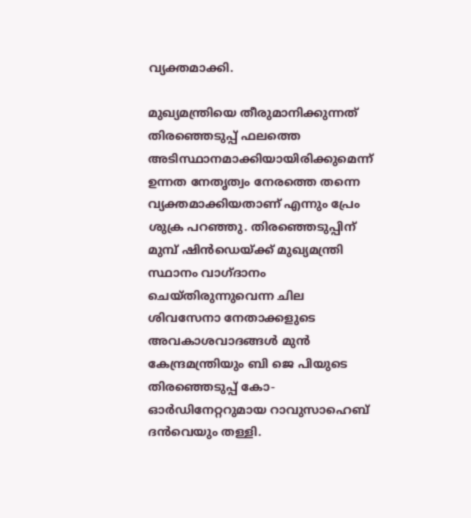വ്യക്തമാക്കി.

മുഖ്യമന്ത്രിയെ തീരുമാനിക്കുന്നത് തിരഞ്ഞെടുപ്പ് ഫലത്തെ അടിസ്ഥാനമാക്കിയായിരിക്കുമെന്ന് ഉന്നത നേതൃത്വം നേരത്തെ തന്നെ വ്യക്തമാക്കിയതാണ് എന്നും പ്രേം ശുക്ര പറഞ്ഞു. തിരഞ്ഞെടുപ്പിന് മുമ്പ് ഷിന്‍ഡെയ്ക്ക് മുഖ്യമന്ത്രി സ്ഥാനം വാഗ്ദാനം ചെയ്തിരുന്നുവെന്ന ചില ശിവസേനാ നേതാക്കളുടെ അവകാശവാദങ്ങള്‍ മുന്‍ കേന്ദ്രമന്ത്രിയും ബി ജെ പിയുടെ തിരഞ്ഞെടുപ്പ് കോ-ഓര്‍ഡിനേറ്ററുമായ റാവുസാഹെബ് ദന്‍വെയും തള്ളി.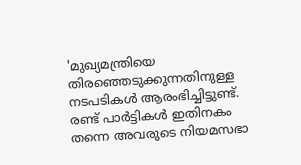'മുഖ്യമന്ത്രിയെ തിരഞ്ഞെടുക്കുന്നതിനുള്ള നടപടികള്‍ ആരംഭിച്ചിട്ടുണ്ട്. രണ്ട് പാര്‍ട്ടികള്‍ ഇതിനകം തന്നെ അവരുടെ നിയമസഭാ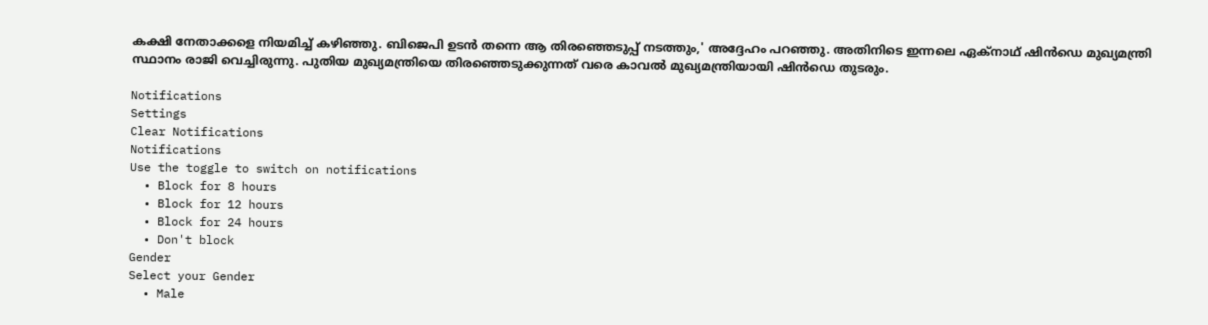കക്ഷി നേതാക്കളെ നിയമിച്ച് കഴിഞ്ഞു. ബിജെപി ഉടന്‍ തന്നെ ആ തിരഞ്ഞെടുപ്പ് നടത്തും,' അദ്ദേഹം പറഞ്ഞു. അതിനിടെ ഇന്നലെ ഏക്‌നാഥ് ഷിന്‍ഡെ മുഖ്യമന്ത്രി സ്ഥാനം രാജി വെച്ചിരുന്നു. പുതിയ മുഖ്യമന്ത്രിയെ തിരഞ്ഞെടുക്കുന്നത് വരെ കാവല്‍ മുഖ്യമന്ത്രിയായി ഷിന്‍ഡെ തുടരും.

Notifications
Settings
Clear Notifications
Notifications
Use the toggle to switch on notifications
  • Block for 8 hours
  • Block for 12 hours
  • Block for 24 hours
  • Don't block
Gender
Select your Gender
  • Male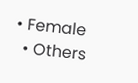• Female
  • Others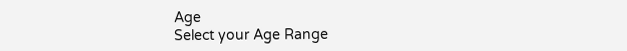Age
Select your Age Range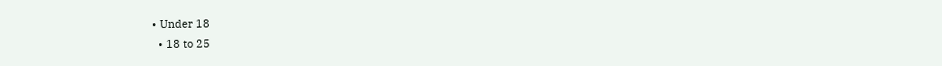• Under 18
  • 18 to 25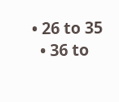• 26 to 35
  • 36 to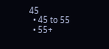45
  • 45 to 55
  • 55+